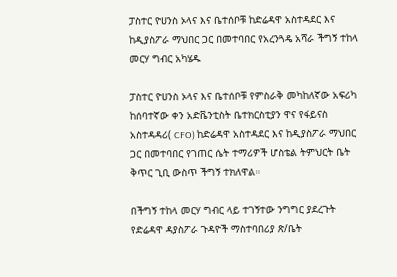ፓስተር ዮሀንስ ኦላና እና ቤተሰቦቹ ከድሬዳዋ አስተዳደር እና ከዲያስፖራ ማህበር ጋር በመተባበር የአረንጓዴ አሻራ ችግኝ ተከላ መርሃ ግብር አካሄዱ

ፓስተር ዮሀንስ ኦላና እና ቤተሰቦቹ የምስራቅ መካከለኛው አፍሪካ ከሰባተኛው ቀን አድቬንቲስት ቤተክርስቲያን ዋና የፋይናስ አስተዳዳሪ( CFO) ከድሬዳዋ አስተዳደር እና ከዲያስፖራ ማህበር ጋር በመተባበር የገጠር ሴት ተማሪዎች ሆስቴል ትምህርት ቤት ቅጥር ጊቢ ውስጥ ችግኝ ተክለዋል።

በችግኝ ተከላ መርሃ ግብር ላይ ተገኝተው ንግግር ያደረጉት የድሬዳዋ ዳያስፖራ ጉዳዮች ማስተባበሪያ ጽ/ቤት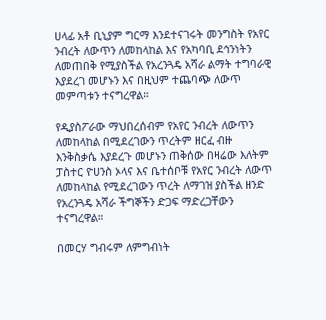ሀላፊ አቶ ቢኒያም ግርማ እንደተናገሩት መንግስት የአየር ንብረት ለውጥን ለመከላከል እና የአካባቢ ደኅንነትን ለመጠበቅ የሚያስችል የአረንጓዴ አሻራ ልማት ተግባራዊ እያደረገ መሆኑን እና በዚህም ተጨባጭ ለውጥ መምጣቱን ተናግረዋል።

የዲያስፖራው ማህበረሰብም የአየር ንብረት ለውጥን ለመከላከል በሚደረገውን ጥረትም ዘርፈ ብዙ እንቅስቃሴ እያደረጉ መሆኑን ጠቅሰው በዛሬው እለትም ፓስተር ዮሀንስ ኦላና እና ቤተሰቦቹ የአየር ንብረት ለውጥ ለመከላከል የሚደረገውን ጥረት ለማገዝ ያስችል ዘንድ የአረንጓዴ አሻራ ችግኞችን ድጋፍ ማድረጋቸውን ተናግረዋል።

በመርሃ ግብሩም ለምግብነት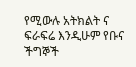የሚውሉ አትክልት ና ፍራፍሬ እንዲሁም የቡና ችግኞች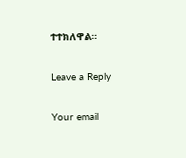ተተክለዋል።

Leave a Reply

Your email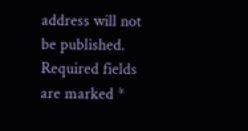address will not be published. Required fields are marked *